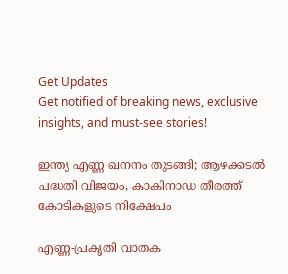Get Updates
Get notified of breaking news, exclusive insights, and must-see stories!

ഇന്ത്യ എണ്ണ ഖനനം തുടങ്ങി; ആഴക്കടല്‍ പദ്ധതി വിജയം, കാകിനാഡ തീരത്ത് കോടികളുടെ നിക്ഷേപം

എണ്ണ-പ്രകൃതി വാതക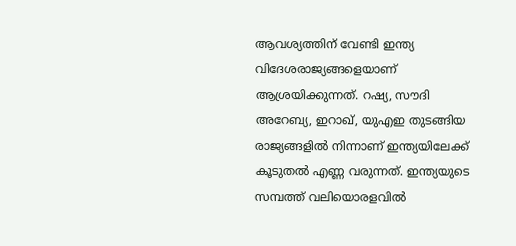ആവശ്യത്തിന് വേണ്ടി ഇന്ത്യ വിദേശരാജ്യങ്ങളെയാണ് ആശ്രയിക്കുന്നത്. റഷ്യ, സൗദി അറേബ്യ, ഇറാഖ്, യുഎഇ തുടങ്ങിയ രാജ്യങ്ങളില്‍ നിന്നാണ് ഇന്ത്യയിലേക്ക് കൂടുതല്‍ എണ്ണ വരുന്നത്. ഇന്ത്യയുടെ സമ്പത്ത് വലിയൊരളവില്‍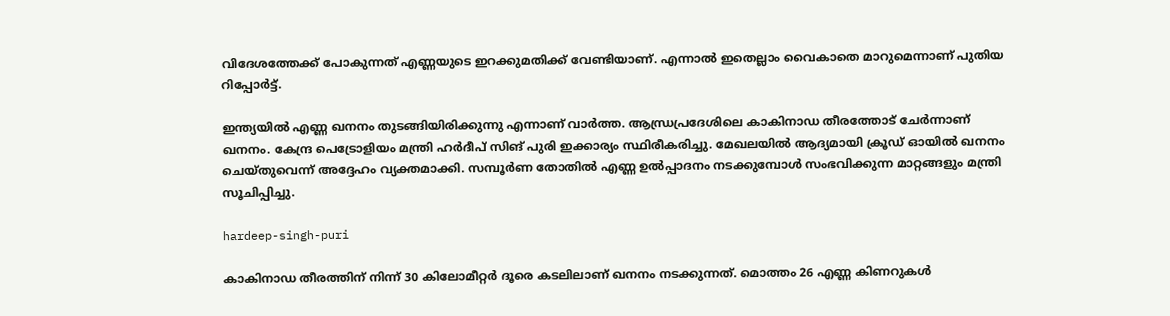വിദേശത്തേക്ക് പോകുന്നത് എണ്ണയുടെ ഇറക്കുമതിക്ക് വേണ്ടിയാണ്. എന്നാല്‍ ഇതെല്ലാം വൈകാതെ മാറുമെന്നാണ് പുതിയ റിപ്പോര്‍ട്ട്.

ഇന്ത്യയില്‍ എണ്ണ ഖനനം തുടങ്ങിയിരിക്കുന്നു എന്നാണ് വാര്‍ത്ത. ആന്ധ്രപ്രദേശിലെ കാകിനാഡ തീരത്തോട് ചേര്‍ന്നാണ് ഖനനം. കേന്ദ്ര പെട്രോളിയം മന്ത്രി ഹര്‍ദീപ് സിങ് പുരി ഇക്കാര്യം സ്ഥിരീകരിച്ചു. മേഖലയില്‍ ആദ്യമായി ക്രൂഡ് ഓയില്‍ ഖനനം ചെയ്തുവെന്ന് അദ്ദേഹം വ്യക്തമാക്കി. സമ്പൂര്‍ണ തോതില്‍ എണ്ണ ഉല്‍പ്പാദനം നടക്കുമ്പോള്‍ സംഭവിക്കുന്ന മാറ്റങ്ങളും മന്ത്രി സൂചിപ്പിച്ചു.

hardeep-singh-puri

കാകിനാഡ തീരത്തിന് നിന്ന് 30 കിലോമീറ്റര്‍ ദൂരെ കടലിലാണ് ഖനനം നടക്കുന്നത്. മൊത്തം 26 എണ്ണ കിണറുകള്‍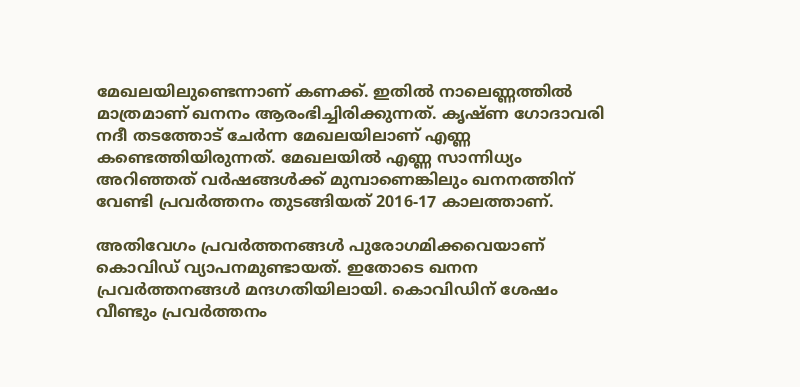മേഖലയിലുണ്ടെന്നാണ് കണക്ക്. ഇതില്‍ നാലെണ്ണത്തില്‍ മാത്രമാണ് ഖനനം ആരംഭിച്ചിരിക്കുന്നത്. കൃഷ്ണ ഗോദാവരി നദീ തടത്തോട് ചേര്‍ന്ന മേഖലയിലാണ് എണ്ണ കണ്ടെത്തിയിരുന്നത്. മേഖലയില്‍ എണ്ണ സാന്നിധ്യം അറിഞ്ഞത് വര്‍ഷങ്ങള്‍ക്ക് മുമ്പാണെങ്കിലും ഖനനത്തിന് വേണ്ടി പ്രവര്‍ത്തനം തുടങ്ങിയത് 2016-17 കാലത്താണ്.

അതിവേഗം പ്രവര്‍ത്തനങ്ങള്‍ പുരോഗമിക്കവെയാണ് കൊവിഡ് വ്യാപനമുണ്ടായത്. ഇതോടെ ഖനന പ്രവര്‍ത്തനങ്ങള്‍ മന്ദഗതിയിലായി. കൊവിഡിന് ശേഷം വീണ്ടും പ്രവര്‍ത്തനം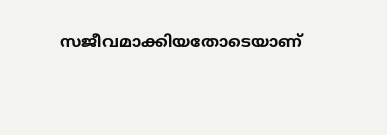സജീവമാക്കിയതോടെയാണ്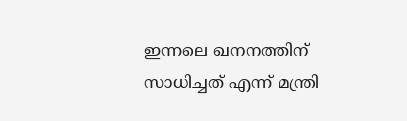ഇന്നലെ ഖനനത്തിന് സാധിച്ചത് എന്ന് മന്ത്രി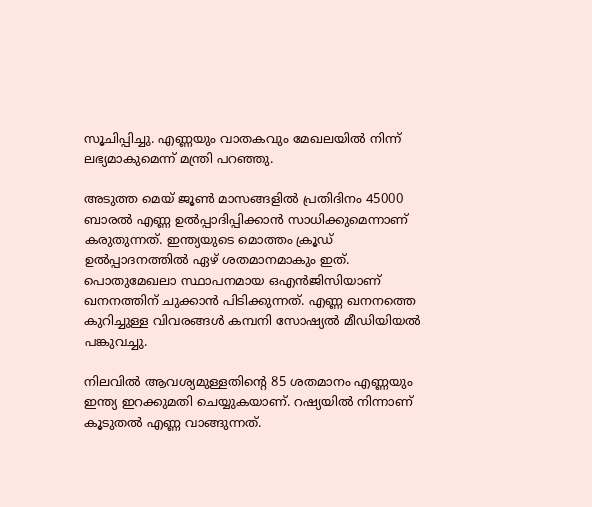സൂചിപ്പിച്ചു. എണ്ണയും വാതകവും മേഖലയില്‍ നിന്ന് ലഭ്യമാകുമെന്ന് മന്ത്രി പറഞ്ഞു.

അടുത്ത മെയ് ജൂണ്‍ മാസങ്ങളില്‍ പ്രതിദിനം 45000 ബാരല്‍ എണ്ണ ഉല്‍പ്പാദിപ്പിക്കാന്‍ സാധിക്കുമെന്നാണ് കരുതുന്നത്. ഇന്ത്യയുടെ മൊത്തം ക്രൂഡ് ഉല്‍പ്പാദനത്തില്‍ ഏഴ് ശതമാനമാകും ഇത്. പൊതുമേഖലാ സ്ഥാപനമായ ഒഎന്‍ജിസിയാണ് ഖനനത്തിന് ചുക്കാന്‍ പിടിക്കുന്നത്. എണ്ണ ഖനനത്തെ കുറിച്ചുള്ള വിവരങ്ങള്‍ കമ്പനി സോഷ്യല്‍ മീഡിയിയല്‍ പങ്കുവച്ചു.

നിലവില്‍ ആവശ്യമുള്ളതിന്റെ 85 ശതമാനം എണ്ണയും ഇന്ത്യ ഇറക്കുമതി ചെയ്യുകയാണ്. റഷ്യയില്‍ നിന്നാണ് കൂടുതല്‍ എണ്ണ വാങ്ങുന്നത്.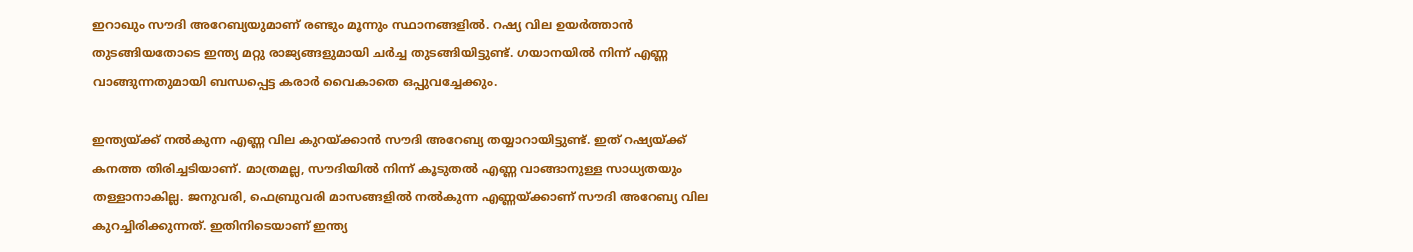ഇറാഖും സൗദി അറേബ്യയുമാണ് രണ്ടും മൂന്നും സ്ഥാനങ്ങളില്‍. റഷ്യ വില ഉയര്‍ത്താന്‍ തുടങ്ങിയതോടെ ഇന്ത്യ മറ്റു രാജ്യങ്ങളുമായി ചര്‍ച്ച തുടങ്ങിയിട്ടുണ്ട്. ഗയാനയില്‍ നിന്ന് എണ്ണ വാങ്ങുന്നതുമായി ബന്ധപ്പെട്ട കരാര്‍ വൈകാതെ ഒപ്പുവച്ചേക്കും.

ഇന്ത്യയ്ക്ക് നല്‍കുന്ന എണ്ണ വില കുറയ്ക്കാന്‍ സൗദി അറേബ്യ തയ്യാറായിട്ടുണ്ട്. ഇത് റഷ്യയ്ക്ക് കനത്ത തിരിച്ചടിയാണ്. മാത്രമല്ല, സൗദിയില്‍ നിന്ന് കൂടുതല്‍ എണ്ണ വാങ്ങാനുള്ള സാധ്യതയും തള്ളാനാകില്ല. ജനുവരി, ഫെബ്രുവരി മാസങ്ങളില്‍ നല്‍കുന്ന എണ്ണയ്ക്കാണ് സൗദി അറേബ്യ വില കുറച്ചിരിക്കുന്നത്. ഇതിനിടെയാണ് ഇന്ത്യ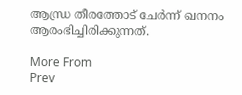ആന്ധ്ര തീരത്തോട് ചേര്‍ന്ന് ഖനനം ആരംഭിച്ചിരിക്കുന്നത്.

More From
Prev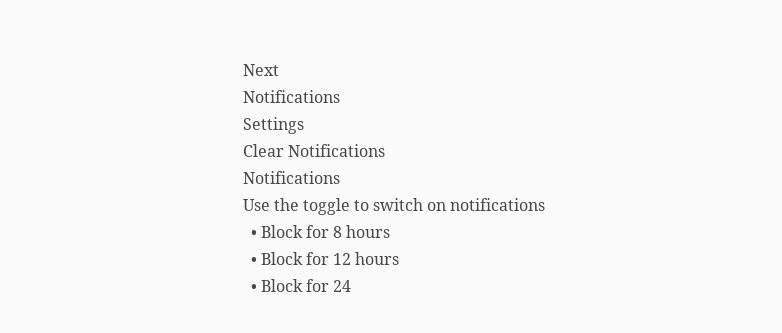Next
Notifications
Settings
Clear Notifications
Notifications
Use the toggle to switch on notifications
  • Block for 8 hours
  • Block for 12 hours
  • Block for 24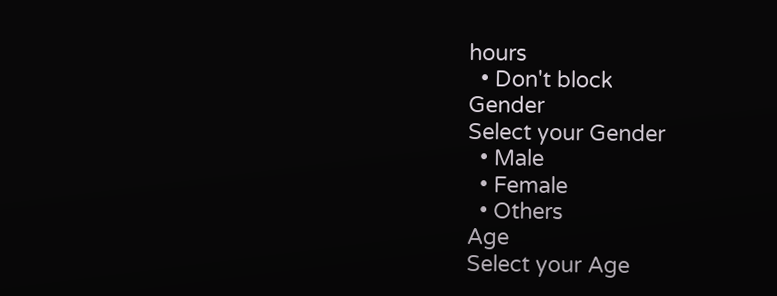hours
  • Don't block
Gender
Select your Gender
  • Male
  • Female
  • Others
Age
Select your Age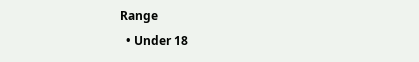Range
  • Under 18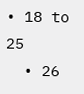• 18 to 25
  • 26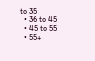to 35
  • 36 to 45
  • 45 to 55
  • 55+